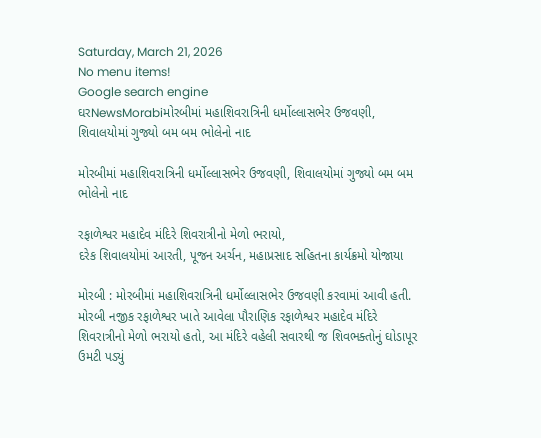Saturday, March 21, 2026
No menu items!
Google search engine
ઘરNewsMorabiમોરબીમાં મહાશિવરાત્રિની ધર્મોલ્લાસભેર ઉજવણી, શિવાલયોમાં ગુજ્યો બમ બમ ભોલેનો નાદ

મોરબીમાં મહાશિવરાત્રિની ધર્મોલ્લાસભેર ઉજવણી, શિવાલયોમાં ગુજ્યો બમ બમ ભોલેનો નાદ

રફાળેશ્વર મહાદેવ મંદિરે શિવરાત્રીનો મેળો ભરાયો,
દરેક શિવાલયોમાં આરતી, પૂજન અર્ચન, મહાપ્રસાદ સહિતના કાર્યક્રમો યોજાયા

મોરબી : મોરબીમાં મહાશિવરાત્રિની ધર્મોલ્લાસભેર ઉજવણી કરવામાં આવી હતી. મોરબી નજીક રફાળેશ્વર ખાતે આવેલા પૌરાણિક રફાળેશ્વર મહાદેવ મંદિરે શિવરાત્રીનો મેળો ભરાયો હતો, આ મંદિરે વહેલી સવારથી જ શિવભક્તોનું ઘોડાપૂર ઉમટી પડ્યું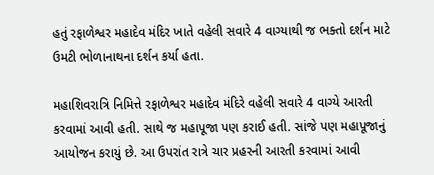હતું રફાળેશ્વર મહાદેવ મંદિર ખાતે વહેલી સવારે 4 વાગ્યાથી જ ભક્તો દર્શન માટે ઉમટી ભોળાનાથના દર્શન કર્યા હતા.

મહાશિવરાત્રિ નિમિત્તે રફાળેશ્વર મહાદેવ મંદિરે વહેલી સવારે 4 વાગ્યે આરતી કરવામાં આવી હતી. સાથે જ મહાપૂજા પણ કરાઈ હતી. સાંજે પણ મહાપૂજાનું આયોજન કરાયું છે. આ ઉપરાંત રાત્રે ચાર પ્રહરની આરતી કરવામાં આવી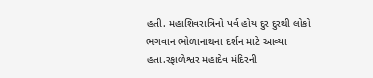હતી. મહાશિવરાત્રિનો પર્વ હોય દુર દુરથી લોકો ભગવાન ભોળાનાથના દર્શન માટે આવ્યા હતા.રફાળેશ્વર મહાદેવ મંદિરની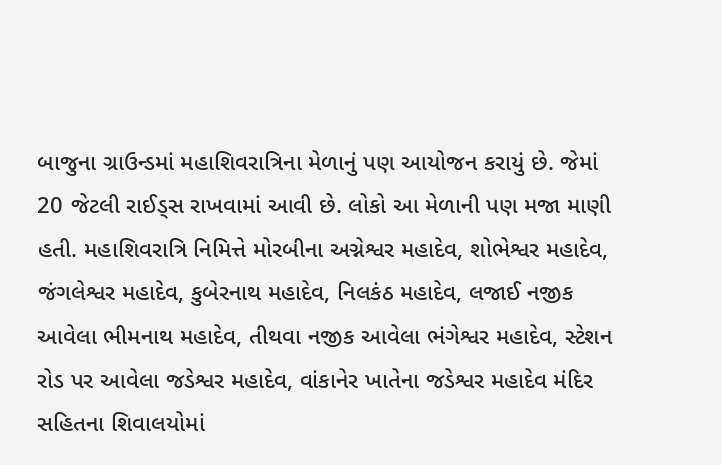બાજુના ગ્રાઉન્ડમાં મહાશિવરાત્રિના મેળાનું પણ આયોજન કરાયું છે. જેમાં 20 જેટલી રાઈડ્સ રાખવામાં આવી છે. લોકો આ મેળાની પણ મજા માણી હતી. મહાશિવરાત્રિ નિમિત્તે મોરબીના અગ્નેશ્વર મહાદેવ, શોભેશ્વર મહાદેવ, જંગલેશ્વર મહાદેવ, કુબેરનાથ મહાદેવ, નિલકંઠ મહાદેવ, લજાઈ નજીક આવેલા ભીમનાથ મહાદેવ, તીથવા નજીક આવેલા ભંગેશ્વર મહાદેવ, સ્ટેશન રોડ પર આવેલા જડેશ્વર મહાદેવ, વાંકાનેર ખાતેના જડેશ્વર મહાદેવ મંદિર સહિતના શિવાલયોમાં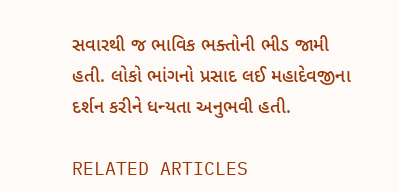સવારથી જ ભાવિક ભક્તોની ભીડ જામી હતી. લોકો ભાંગનો પ્રસાદ લઈ મહાદેવજીના દર્શન કરીને ધન્યતા અનુભવી હતી.

RELATED ARTICLES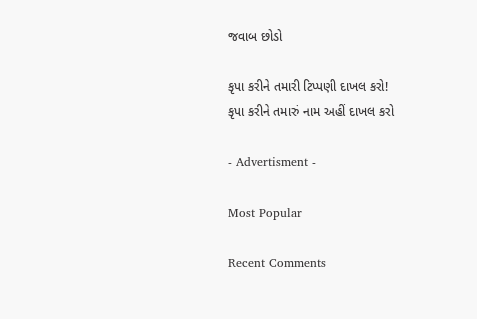જવાબ છોડો

કૃપા કરીને તમારી ટિપ્પણી દાખલ કરો!
કૃપા કરીને તમારું નામ અહીં દાખલ કરો

- Advertisment -

Most Popular

Recent Comments